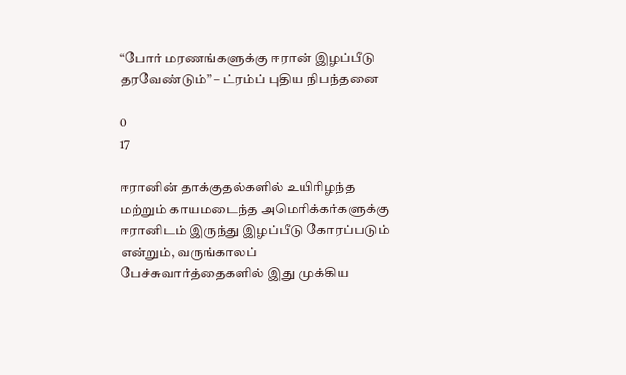“போர் மரணங்களுக்கு ஈரான் இழப்பீடு தரவேண்டும்” – ட்ரம்ப் புதிய நிபந்தனை

0
17

ஈரானின் தாக்குதல்களில் உயிரிழந்த மற்றும் காயமடைந்த அமெரிக்கர்களுக்கு ஈரானிடம் இருந்து இழப்பீடு கோரப்படும் என்றும், வருங்காலப் பேச்சுவார்த்தைகளில் இது முக்கிய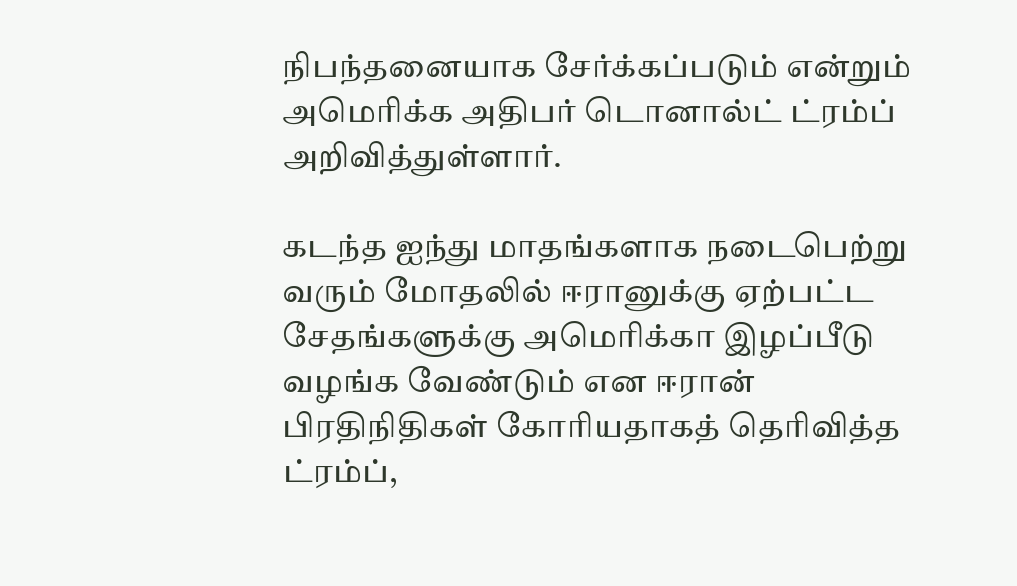நிபந்தனையாக சேர்க்கப்படும் என்றும் அமெரிக்க அதிபர் டொனால்ட் ட்ரம்ப் அறிவித்துள்ளார்.

கடந்த ஐந்து மாதங்களாக நடைபெற்று வரும் மோதலில் ஈரானுக்கு ஏற்பட்ட சேதங்களுக்கு அமெரிக்கா இழப்பீடு வழங்க வேண்டும் என ஈரான் பிரதிநிதிகள் கோரியதாகத் தெரிவித்த ட்ரம்ப்,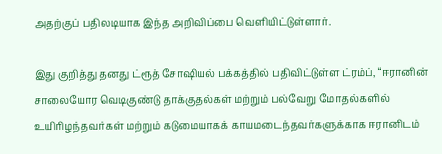அதற்குப் பதிலடியாக இந்த அறிவிப்பை வெளியிட்டுள்ளார்.

இது குறித்து தனது ட்ரூத் சோஷியல் பக்கத்தில் பதிவிட்டுள்ள ட்ரம்ப், “ஈரானின் சாலையோர வெடிகுண்டு தாக்குதல்கள் மற்றும் பல்வேறு மோதல்களில் உயிரிழந்தவர்கள் மற்றும் கடுமையாகக் காயமடைந்தவர்களுக்காக ஈரானிடம்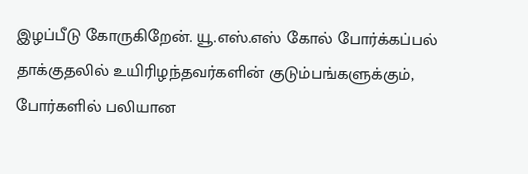இழப்பீடு கோருகிறேன். யூ.எஸ்.எஸ் கோல் போர்க்கப்பல் தாக்குதலில் உயிரிழந்தவர்களின் குடும்பங்களுக்கும், போர்களில் பலியான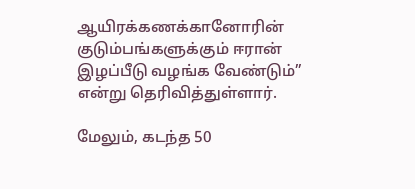ஆயிரக்கணக்கானோரின் குடும்பங்களுக்கும் ஈரான் இழப்பீடு வழங்க வேண்டும்” என்று தெரிவித்துள்ளார்.

மேலும், கடந்த 50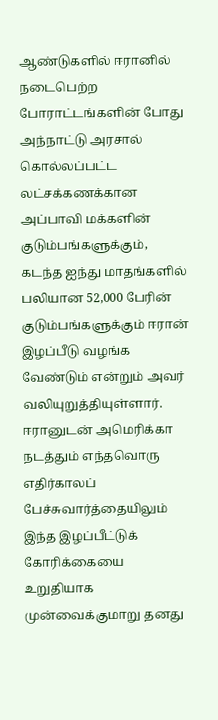ஆண்டுகளில் ஈரானில் நடைபெற்ற போராட்டங்களின் போது அந்நாட்டு அரசால் கொல்லப்பட்ட லட்சக்கணக்கான அப்பாவி மக்களின் குடும்பங்களுக்கும், கடந்த ஐந்து மாதங்களில் பலியான 52,000 பேரின் குடும்பங்களுக்கும் ஈரான் இழப்பீடு வழங்க வேண்டும் என்றும் அவர் வலியுறுத்தியுள்ளார். ஈரானுடன் அமெரிக்கா நடத்தும் எந்தவொரு எதிர்காலப் பேச்சுவார்த்தையிலும் இந்த இழப்பீட்டுக் கோரிக்கையை உறுதியாக முன்வைக்குமாறு தனது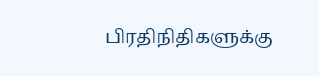பிரதிநிதிகளுக்கு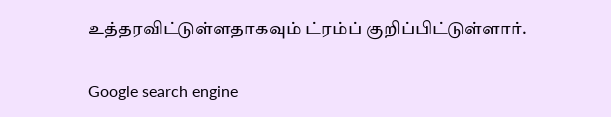உத்தரவிட்டுள்ளதாகவும் ட்ரம்ப் குறிப்பிட்டுள்ளார்.

Google search engine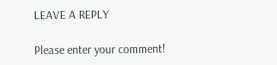LEAVE A REPLY

Please enter your comment!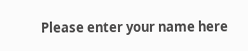Please enter your name here